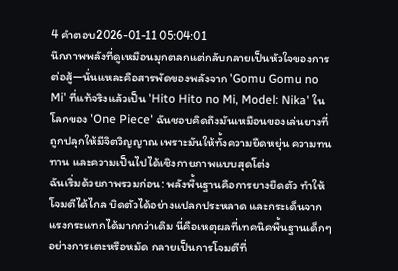4 คำตอบ2026-01-11 05:04:01
นึกภาพพลังที่ดูเหมือนมุกตลกแต่กลับกลายเป็นหัวใจของการต่อสู้—นั่นแหละคือสารพัดของพลังจาก 'Gomu Gomu no Mi' ที่แท้จริงแล้วเป็น 'Hito Hito no Mi, Model: Nika' ในโลกของ 'One Piece' ฉันชอบคิดถึงมันเหมือนของเล่นยางที่ถูกปลุกให้มีจิตวิญญาณ เพราะมันให้ทั้งความยืดหยุ่น ความทนทาน และความเป็นไปได้เชิงกายภาพแบบสุดโต่ง
ฉันเริ่มด้วยภาพรวมก่อน: พลังพื้นฐานคือการยางยืดตัว ทำให้โจมตีได้ไกล บิดตัวได้อย่างแปลกประหลาด และกระเด็นจากแรงกระแทกได้มากกว่าเดิม นี่คือเหตุผลที่เทคนิคพื้นฐานเด็กๆ อย่างการเตะหรือหมัด กลายเป็นการโจมตีที่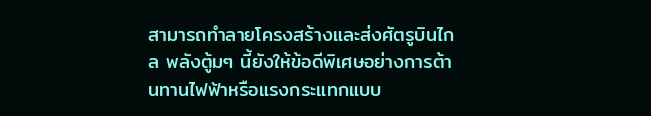สามารถทำลายโครงสร้างและส่งศัตรูบินไกล พลังตู้มๆ นี้ยังให้ข้อดีพิเศษอย่างการต้านทานไฟฟ้าหรือแรงกระแทกแบบ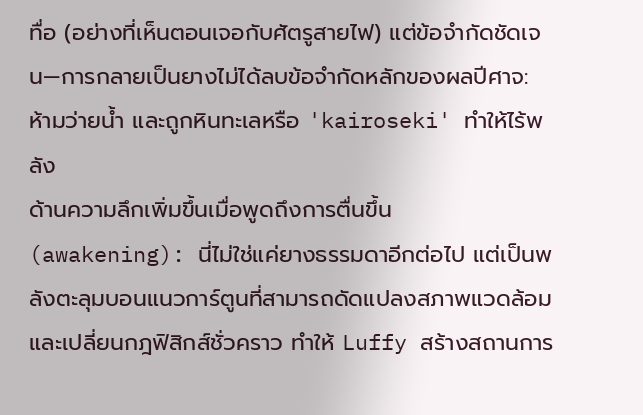ทื่อ (อย่างที่เห็นตอนเจอกับศัตรูสายไฟ) แต่ข้อจำกัดชัดเจน—การกลายเป็นยางไม่ได้ลบข้อจำกัดหลักของผลปีศาจ: ห้ามว่ายน้ำ และถูกหินทะเลหรือ 'kairoseki' ทำให้ไร้พลัง
ด้านความลึกเพิ่มขึ้นเมื่อพูดถึงการตื่นขึ้น (awakening): นี่ไม่ใช่แค่ยางธรรมดาอีกต่อไป แต่เป็นพลังตะลุมบอนแนวการ์ตูนที่สามารถดัดแปลงสภาพแวดล้อมและเปลี่ยนกฎฟิสิกส์ชั่วคราว ทำให้ Luffy สร้างสถานการ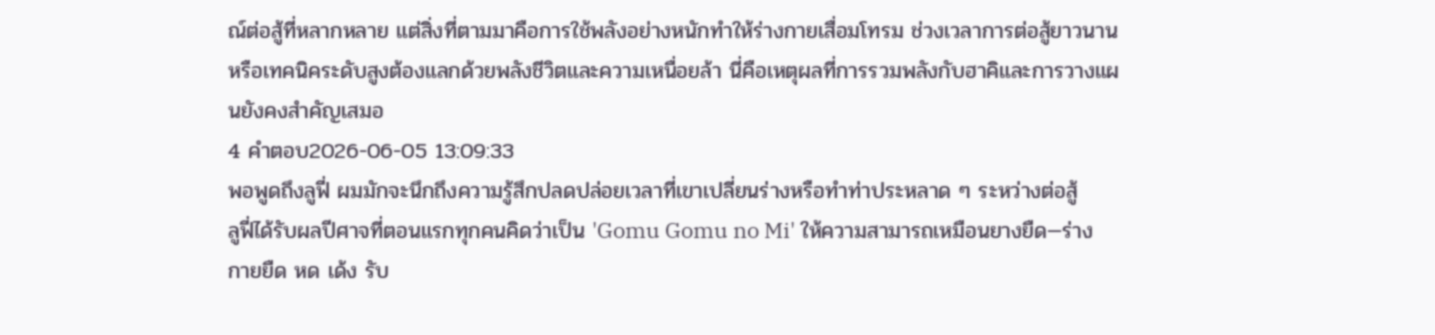ณ์ต่อสู้ที่หลากหลาย แต่สิ่งที่ตามมาคือการใช้พลังอย่างหนักทำให้ร่างกายเสื่อมโทรม ช่วงเวลาการต่อสู้ยาวนานหรือเทคนิคระดับสูงต้องแลกด้วยพลังชีวิตและความเหนื่อยล้า นี่คือเหตุผลที่การรวมพลังกับฮาคิและการวางแผนยังคงสำคัญเสมอ
4 คำตอบ2026-06-05 13:09:33
พอพูดถึงลูฟี่ ผมมักจะนึกถึงความรู้สึกปลดปล่อยเวลาที่เขาเปลี่ยนร่างหรือทำท่าประหลาด ๆ ระหว่างต่อสู้
ลูฟี่ได้รับผลปีศาจที่ตอนแรกทุกคนคิดว่าเป็น 'Gomu Gomu no Mi' ให้ความสามารถเหมือนยางยืด—ร่างกายยืด หด เด้ง รับ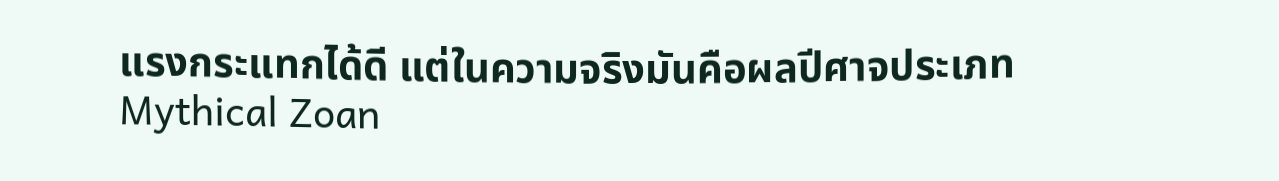แรงกระแทกได้ดี แต่ในความจริงมันคือผลปีศาจประเภท Mythical Zoan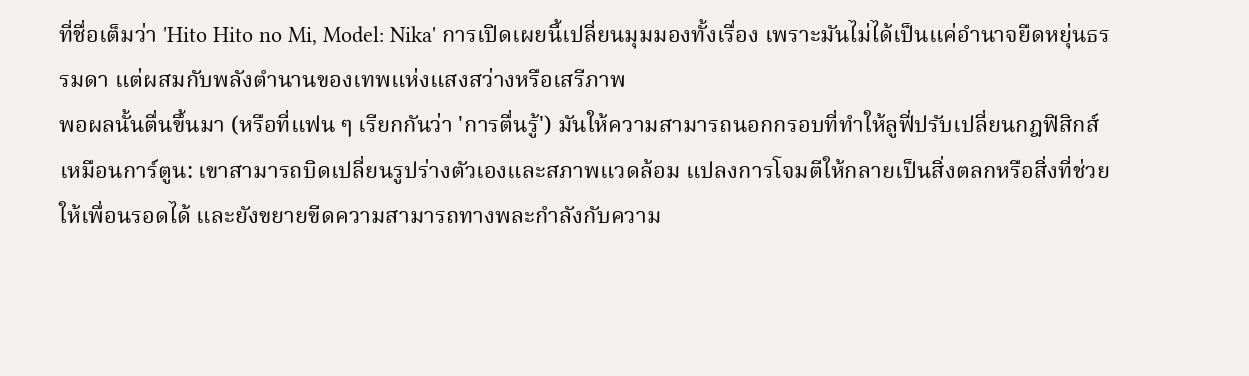ที่ชื่อเต็มว่า 'Hito Hito no Mi, Model: Nika' การเปิดเผยนี้เปลี่ยนมุมมองทั้งเรื่อง เพราะมันไม่ได้เป็นแค่อำนาจยืดหยุ่นธรรมดา แต่ผสมกับพลังตำนานของเทพแห่งแสงสว่างหรือเสรีภาพ
พอผลนั้นตื่นขึ้นมา (หรือที่แฟน ๆ เรียกกันว่า 'การตื่นรู้') มันให้ความสามารถนอกกรอบที่ทำให้ลูฟี่ปรับเปลี่ยนกฎฟิสิกส์เหมือนการ์ตูน: เขาสามารถบิดเปลี่ยนรูปร่างตัวเองและสภาพแวดล้อม แปลงการโจมตีให้กลายเป็นสิ่งตลกหรือสิ่งที่ช่วยให้เพื่อนรอดได้ และยังขยายขีดความสามารถทางพละกำลังกับความ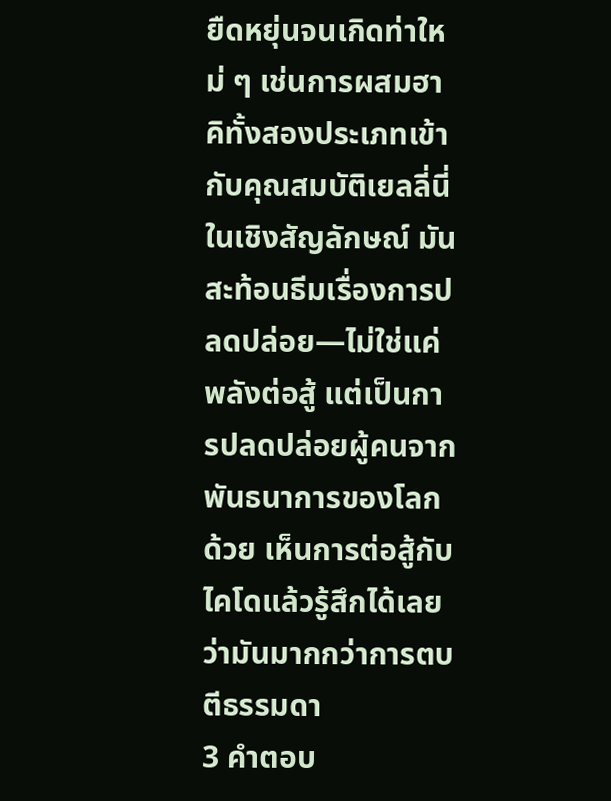ยืดหยุ่นจนเกิดท่าใหม่ ๆ เช่นการผสมฮาคิทั้งสองประเภทเข้ากับคุณสมบัติเยลลี่นี่ ในเชิงสัญลักษณ์ มันสะท้อนธีมเรื่องการปลดปล่อย—ไม่ใช่แค่พลังต่อสู้ แต่เป็นการปลดปล่อยผู้คนจากพันธนาการของโลกด้วย เห็นการต่อสู้กับไคโดแล้วรู้สึกได้เลยว่ามันมากกว่าการตบตีธรรมดา
3 คำตอบ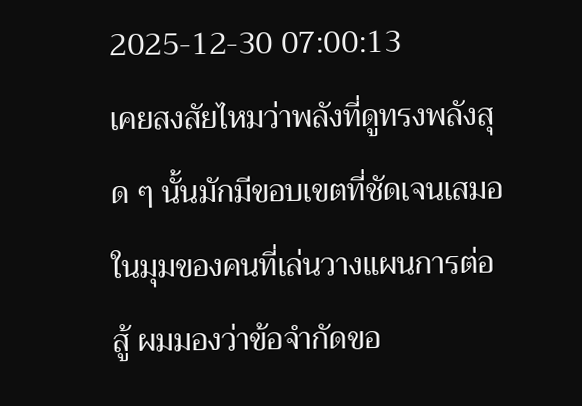2025-12-30 07:00:13
เคยสงสัยไหมว่าพลังที่ดูทรงพลังสุด ๆ นั้นมักมีขอบเขตที่ชัดเจนเสมอ ในมุมของคนที่เล่นวางแผนการต่อสู้ ผมมองว่าข้อจำกัดขอ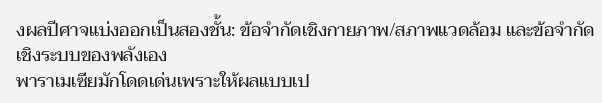งผลปีศาจแบ่งออกเป็นสองชั้น: ข้อจำกัดเชิงกายภาพ/สภาพแวดล้อม และข้อจำกัดเชิงระบบของพลังเอง
พาราเมเซียมักโดดเด่นเพราะให้ผลแบบเป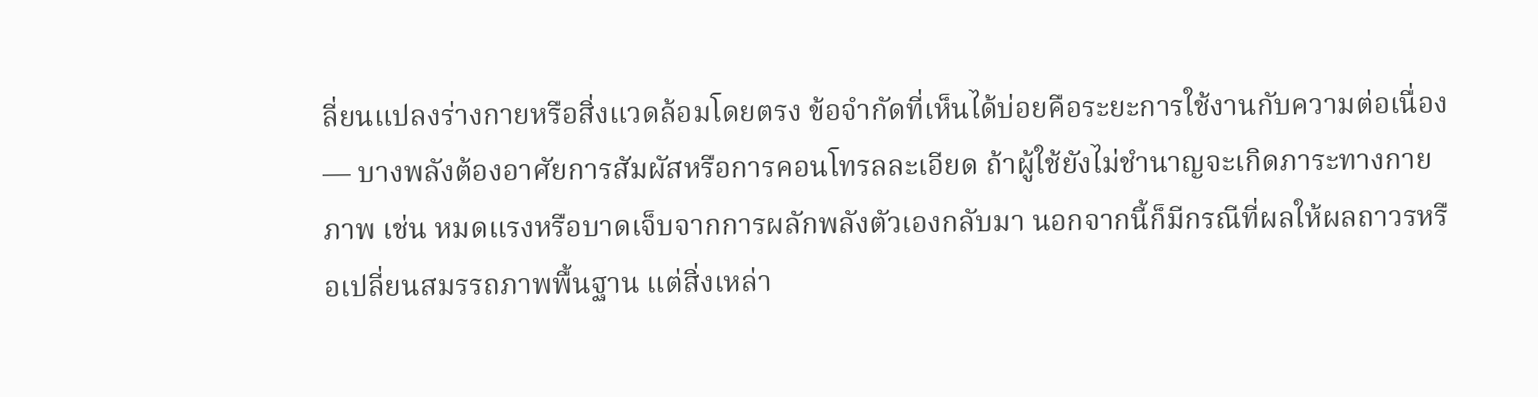ลี่ยนแปลงร่างกายหรือสิ่งแวดล้อมโดยตรง ข้อจำกัดที่เห็นได้บ่อยคือระยะการใช้งานกับความต่อเนื่อง — บางพลังต้องอาศัยการสัมผัสหรือการคอนโทรลละเอียด ถ้าผู้ใช้ยังไม่ชำนาญจะเกิดภาระทางกายภาพ เช่น หมดแรงหรือบาดเจ็บจากการผลักพลังตัวเองกลับมา นอกจากนี้ก็มีกรณีที่ผลให้ผลถาวรหรือเปลี่ยนสมรรถภาพพื้นฐาน แต่สิ่งเหล่า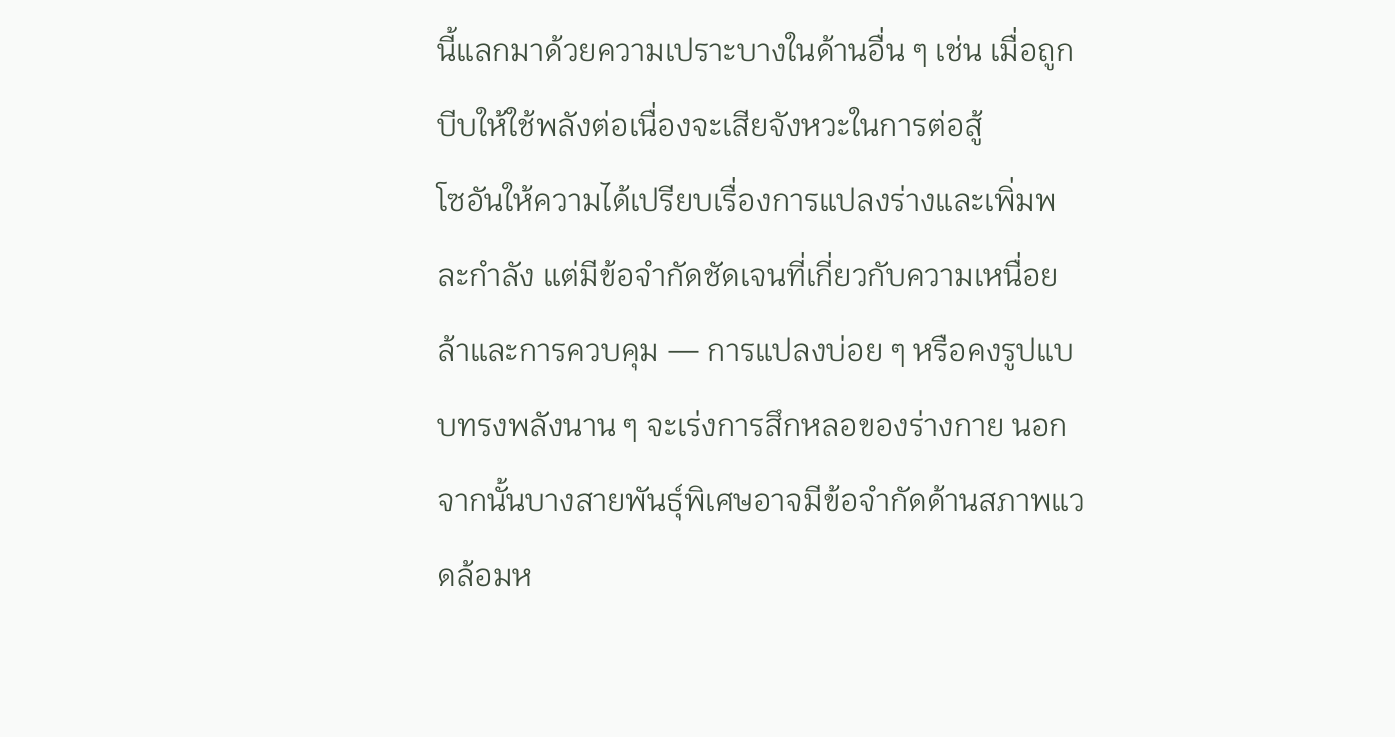นี้แลกมาด้วยความเปราะบางในด้านอื่น ๆ เช่น เมื่อถูกบีบให้ใช้พลังต่อเนื่องจะเสียจังหวะในการต่อสู้
โซอันให้ความได้เปรียบเรื่องการแปลงร่างและเพิ่มพละกำลัง แต่มีข้อจำกัดชัดเจนที่เกี่ยวกับความเหนื่อยล้าและการควบคุม — การแปลงบ่อย ๆ หรือคงรูปแบบทรงพลังนาน ๆ จะเร่งการสึกหลอของร่างกาย นอกจากนั้นบางสายพันธุ์พิเศษอาจมีข้อจำกัดด้านสภาพแวดล้อมห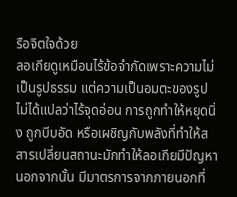รือจิตใจด้วย
ลอเกียดูเหมือนไร้ข้อจำกัดเพราะความไม่เป็นรูปธรรม แต่ความเป็นอมตะของรูปไม่ได้แปลว่าไร้จุดอ่อน การถูกทำให้หยุดนิ่ง ถูกบีบอัด หรือเผชิญกับพลังที่ทำให้สสารเปลี่ยนสถานะมักทำให้ลอเกียมีปัญหา นอกจากนั้น มีมาตรการจากภายนอกที่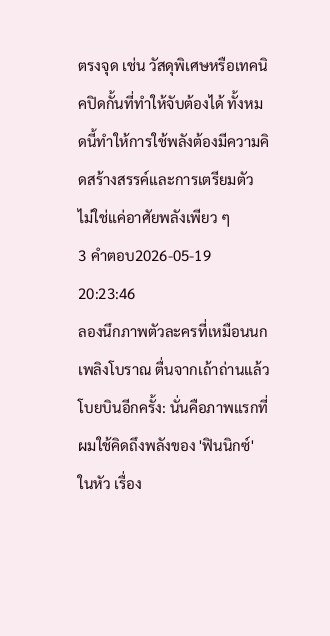ตรงจุด เช่น วัสดุพิเศษหรือเทคนิคปิดกั้นที่ทำให้จับต้องได้ ทั้งหมดนี้ทำให้การใช้พลังต้องมีความคิดสร้างสรรค์และการเตรียมตัว ไม่ใช่แค่อาศัยพลังเพียว ๆ
3 คำตอบ2026-05-19 20:23:46
ลองนึกภาพตัวละครที่เหมือนนกเพลิงโบราณ ตื่นจากเถ้าถ่านแล้วโบยบินอีกครั้ง: นั่นคือภาพแรกที่ผมใช้คิดถึงพลังของ 'ฟินนิกซ์' ในหัว เรื่อง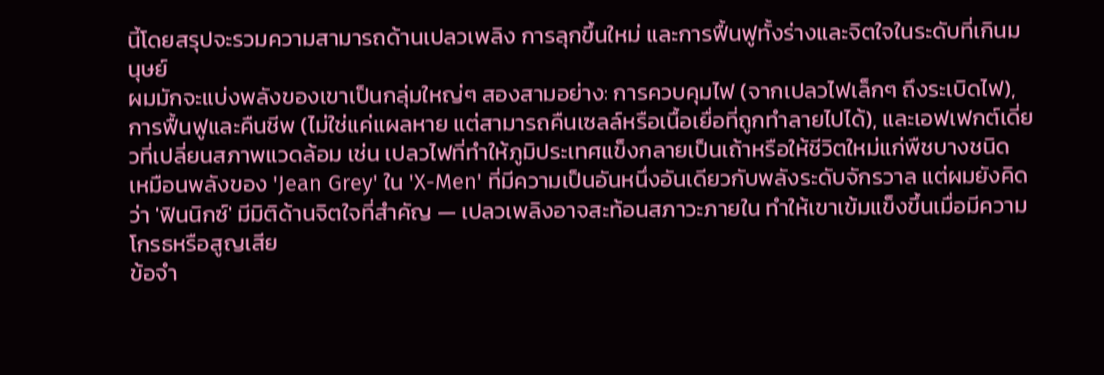นี้โดยสรุปจะรวมความสามารถด้านเปลวเพลิง การลุกขึ้นใหม่ และการฟื้นฟูทั้งร่างและจิตใจในระดับที่เกินมนุษย์
ผมมักจะแบ่งพลังของเขาเป็นกลุ่มใหญ่ๆ สองสามอย่าง: การควบคุมไฟ (จากเปลวไฟเล็กๆ ถึงระเบิดไฟ), การฟื้นฟูและคืนชีพ (ไม่ใช่แค่แผลหาย แต่สามารถคืนเซลล์หรือเนื้อเยื่อที่ถูกทำลายไปได้), และเอฟเฟกต์เดี่ยวที่เปลี่ยนสภาพแวดล้อม เช่น เปลวไฟที่ทำให้ภูมิประเทศแข็งกลายเป็นเถ้าหรือให้ชีวิตใหม่แก่พืชบางชนิด เหมือนพลังของ 'Jean Grey' ใน 'X-Men' ที่มีความเป็นอันหนึ่งอันเดียวกับพลังระดับจักรวาล แต่ผมยังคิดว่า 'ฟินนิกซ์' มีมิติด้านจิตใจที่สำคัญ — เปลวเพลิงอาจสะท้อนสภาวะภายใน ทำให้เขาเข้มแข็งขึ้นเมื่อมีความโกรธหรือสูญเสีย
ข้อจำ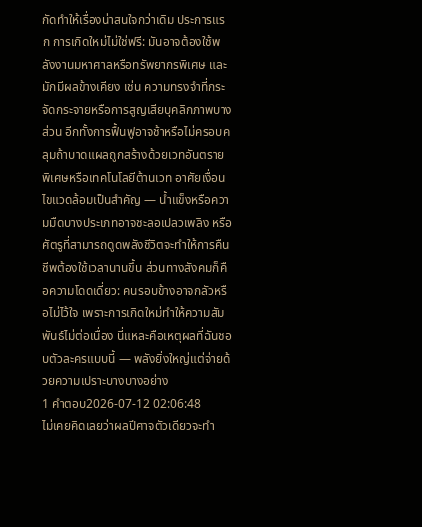กัดทำให้เรื่องน่าสนใจกว่าเดิม ประการแรก การเกิดใหม่ไม่ใช่ฟรี: มันอาจต้องใช้พลังงานมหาศาลหรือทรัพยากรพิเศษ และมักมีผลข้างเคียง เช่น ความทรงจำที่กระจัดกระจายหรือการสูญเสียบุคลิกภาพบางส่วน อีกทั้งการฟื้นฟูอาจช้าหรือไม่ครอบคลุมถ้าบาดแผลถูกสร้างด้วยเวทอันตรายพิเศษหรือเทคโนโลยีต้านเวท อาศัยเงื่อนไขแวดล้อมเป็นสำคัญ — น้ำแข็งหรือความมืดบางประเภทอาจชะลอเปลวเพลิง หรือศัตรูที่สามารถดูดพลังชีวิตจะทำให้การคืนชีพต้องใช้เวลานานขึ้น ส่วนทางสังคมก็คือความโดดเดี่ยว: คนรอบข้างอาจกลัวหรือไม่ไว้ใจ เพราะการเกิดใหม่ทำให้ความสัมพันธ์ไม่ต่อเนื่อง นี่แหละคือเหตุผลที่ฉันชอบตัวละครแบบนี้ — พลังยิ่งใหญ่แต่จ่ายด้วยความเปราะบางบางอย่าง
1 คำตอบ2026-07-12 02:06:48
ไม่เคยคิดเลยว่าผลปีศาจตัวเดียวจะทำ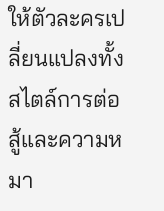ให้ตัวละครเปลี่ยนแปลงทั้งสไตล์การต่อสู้และความหมา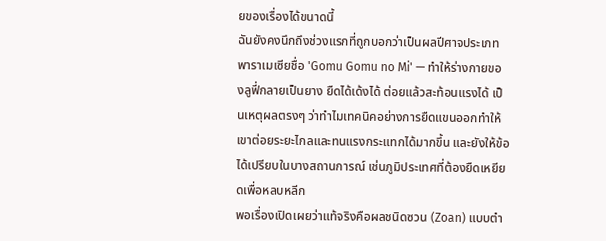ยของเรื่องได้ขนาดนี้
ฉันยังคงนึกถึงช่วงแรกที่ถูกบอกว่าเป็นผลปีศาจประเภทพาราเมเซียชื่อ 'Gomu Gomu no Mi' — ทำให้ร่างกายของลูฟี่กลายเป็นยาง ยืดได้เด้งได้ ต่อยแล้วสะท้อนแรงได้ เป็นเหตุผลตรงๆ ว่าทำไมเทคนิคอย่างการยืดแขนออกทำให้เขาต่อยระยะไกลและทนแรงกระแทกได้มากขึ้น และยังให้ข้อได้เปรียบในบางสถานการณ์ เช่นภูมิประเทศที่ต้องยืดเหยียดเพื่อหลบหลีก
พอเรื่องเปิดเผยว่าแท้จริงคือผลชนิดซวน (Zoan) แบบตำ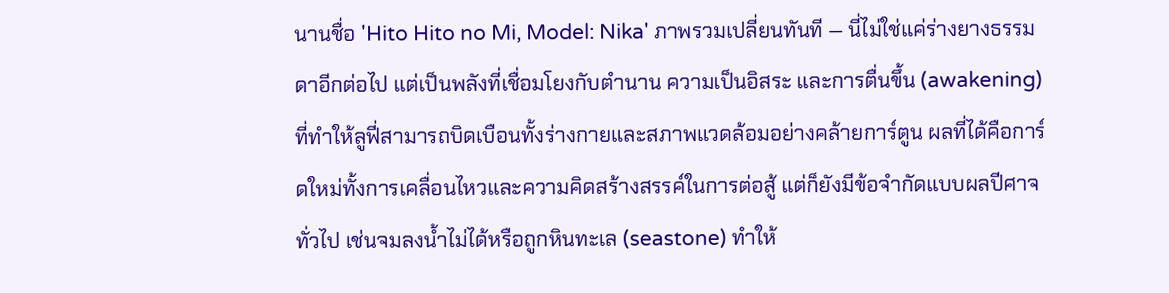นานชื่อ 'Hito Hito no Mi, Model: Nika' ภาพรวมเปลี่ยนทันที — นี่ไม่ใช่แค่ร่างยางธรรมดาอีกต่อไป แต่เป็นพลังที่เชื่อมโยงกับตำนาน ความเป็นอิสระ และการตื่นขึ้น (awakening) ที่ทำให้ลูฟี่สามารถบิดเบือนทั้งร่างกายและสภาพแวดล้อมอย่างคล้ายการ์ตูน ผลที่ได้คือการ์ดใหม่ทั้งการเคลื่อนไหวและความคิดสร้างสรรค์ในการต่อสู้ แต่ก็ยังมีข้อจำกัดแบบผลปีศาจทั่วไป เช่นจมลงน้ำไม่ได้หรือถูกหินทะเล (seastone) ทำให้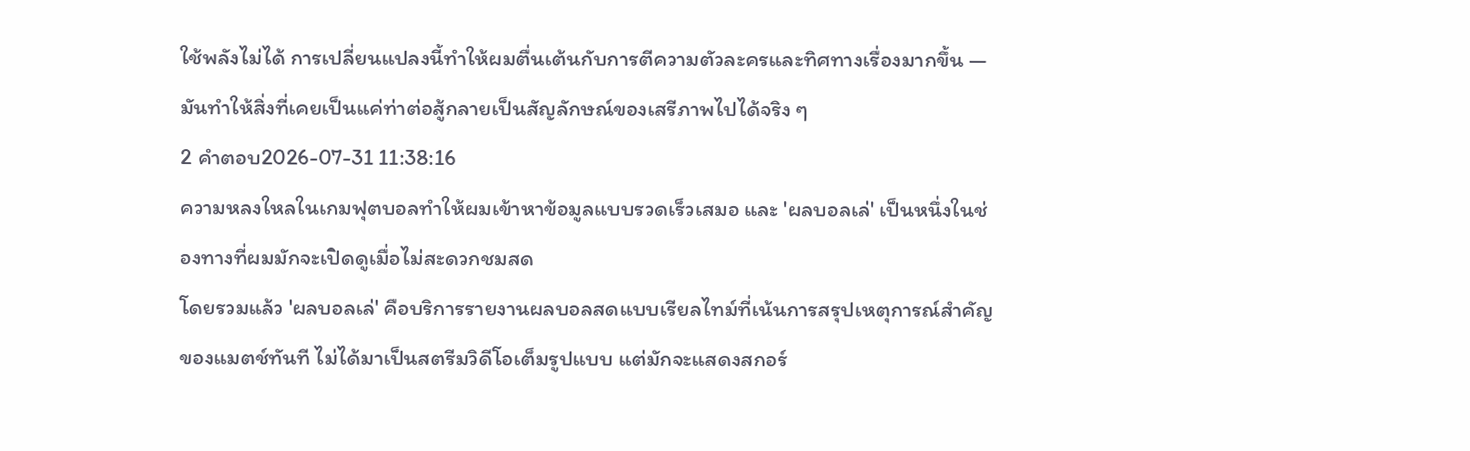ใช้พลังไม่ได้ การเปลี่ยนแปลงนี้ทำให้ผมตื่นเต้นกับการตีความตัวละครและทิศทางเรื่องมากขึ้น — มันทำให้สิ่งที่เคยเป็นแค่ท่าต่อสู้กลายเป็นสัญลักษณ์ของเสรีภาพไปได้จริง ๆ
2 คำตอบ2026-07-31 11:38:16
ความหลงใหลในเกมฟุตบอลทำให้ผมเข้าหาข้อมูลแบบรวดเร็วเสมอ และ 'ผลบอลเล่' เป็นหนึ่งในช่องทางที่ผมมักจะเปิดดูเมื่อไม่สะดวกชมสด
โดยรวมแล้ว 'ผลบอลเล่' คือบริการรายงานผลบอลสดแบบเรียลไทม์ที่เน้นการสรุปเหตุการณ์สำคัญของแมตช์ทันที ไม่ได้มาเป็นสตรีมวิดีโอเต็มรูปแบบ แต่มักจะแสดงสกอร์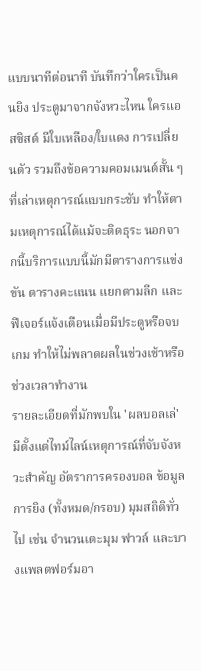แบบนาทีต่อนาที บันทึกว่าใครเป็นคนยิง ประตูมาจากจังหวะไหน ใครแอสซิสต์ มีใบเหลือง/ใบแดง การเปลี่ยนตัว รวมถึงข้อความคอมเมนต์สั้น ๆ ที่เล่าเหตุการณ์แบบกระชับ ทำให้ตามเหตุการณ์ได้แม้จะติดธุระ นอกจากนี้บริการแบบนี้มักมีตารางการแข่งขัน ตารางคะแนน แยกตามลีก และฟีเจอร์แจ้งเตือนเมื่อมีประตูหรือจบเกม ทำให้ไม่พลาดผลในช่วงเช้าหรือช่วงเวลาทำงาน
รายละเอียดที่มักพบใน 'ผลบอลเล่' มีตั้งแต่ไทม์ไลน์เหตุการณ์ที่จับจังหวะสำคัญ อัตราการครองบอล ข้อมูลการยิง (ทั้งหมด/กรอบ) มุมสถิติทั่วไป เช่น จำนวนเตะมุม ฟาวล์ และบางแพลตฟอร์มอา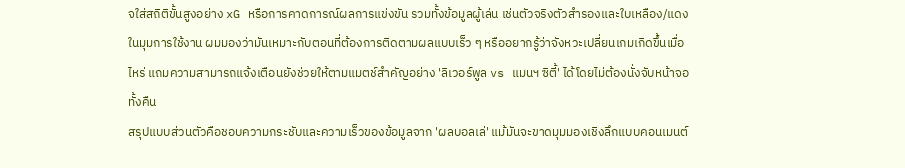จใส่สถิติขั้นสูงอย่าง xG หรือการคาดการณ์ผลการแข่งขัน รวมทั้งข้อมูลผู้เล่น เช่นตัวจริงตัวสำรองและใบเหลือง/แดง ในมุมการใช้งาน ผมมองว่ามันเหมาะกับตอนที่ต้องการติดตามผลแบบเร็ว ๆ หรืออยากรู้ว่าจังหวะเปลี่ยนเกมเกิดขึ้นเมื่อไหร่ แถมความสามารถแจ้งเตือนยังช่วยให้ตามแมตช์สำคัญอย่าง 'ลิเวอร์พูล vs แมนฯ ซิตี้' ได้โดยไม่ต้องนั่งจับหน้าจอทั้งคืน
สรุปแบบส่วนตัวคือชอบความกระชับและความเร็วของข้อมูลจาก 'ผลบอลเล่' แม้มันจะขาดมุมมองเชิงลึกแบบคอนเมนต์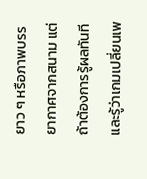ยาว ๆ หรือภาพบรรยากาศจากสนาม แต่ถ้าต้องการรู้ผลทันทีและรู้ว่าเกมเปลี่ยนเพ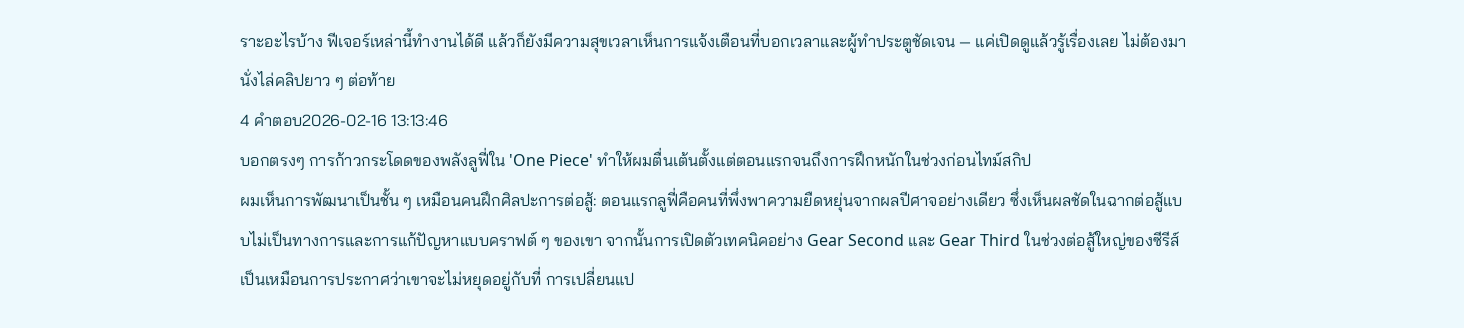ราะอะไรบ้าง ฟีเจอร์เหล่านี้ทำงานได้ดี แล้วก็ยังมีความสุขเวลาเห็นการแจ้งเตือนที่บอกเวลาและผู้ทำประตูชัดเจน — แค่เปิดดูแล้วรู้เรื่องเลย ไม่ต้องมานั่งไล่คลิปยาว ๆ ต่อท้าย
4 คำตอบ2026-02-16 13:13:46
บอกตรงๆ การก้าวกระโดดของพลังลูฟี่ใน 'One Piece' ทำให้ผมตื่นเต้นตั้งแต่ตอนแรกจนถึงการฝึกหนักในช่วงก่อนไทม์สกิป
ผมเห็นการพัฒนาเป็นชั้น ๆ เหมือนคนฝึกศิลปะการต่อสู้: ตอนแรกลูฟี่คือคนที่พึ่งพาความยืดหยุ่นจากผลปีศาจอย่างเดียว ซึ่งเห็นผลชัดในฉากต่อสู้แบบไม่เป็นทางการและการแก้ปัญหาแบบคราฟต์ ๆ ของเขา จากนั้นการเปิดตัวเทคนิคอย่าง Gear Second และ Gear Third ในช่วงต่อสู้ใหญ่ของซีรีส์เป็นเหมือนการประกาศว่าเขาจะไม่หยุดอยู่กับที่ การเปลี่ยนแป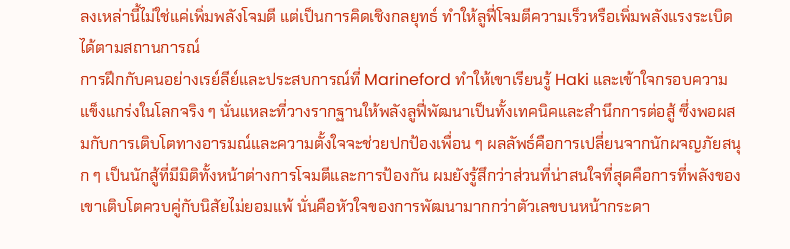ลงเหล่านี้ไม่ใช่แค่เพิ่มพลังโจมตี แต่เป็นการคิดเชิงกลยุทธ์ ทำให้ลูฟี่โจมตีความเร็วหรือเพิ่มพลังแรงระเบิดได้ตามสถานการณ์
การฝึกกับคนอย่างเรย์ลีย์และประสบการณ์ที่ Marineford ทำให้เขาเรียนรู้ Haki และเข้าใจกรอบความแข็งแกร่งในโลกจริง ๆ นั่นแหละที่วางรากฐานให้พลังลูฟี่พัฒนาเป็นทั้งเทคนิคและสำนึกการต่อสู้ ซึ่งพอผสมกับการเติบโตทางอารมณ์และความตั้งใจจะช่วยปกป้องเพื่อน ๆ ผลลัพธ์คือการเปลี่ยนจากนักผจญภัยสนุก ๆ เป็นนักสู้ที่มีมิติทั้งหน้าต่างการโจมตีและการป้องกัน ผมยังรู้สึกว่าส่วนที่น่าสนใจที่สุดคือการที่พลังของเขาเติบโตควบคู่กับนิสัยไม่ยอมแพ้ นั่นคือหัวใจของการพัฒนามากกว่าตัวเลขบนหน้ากระดา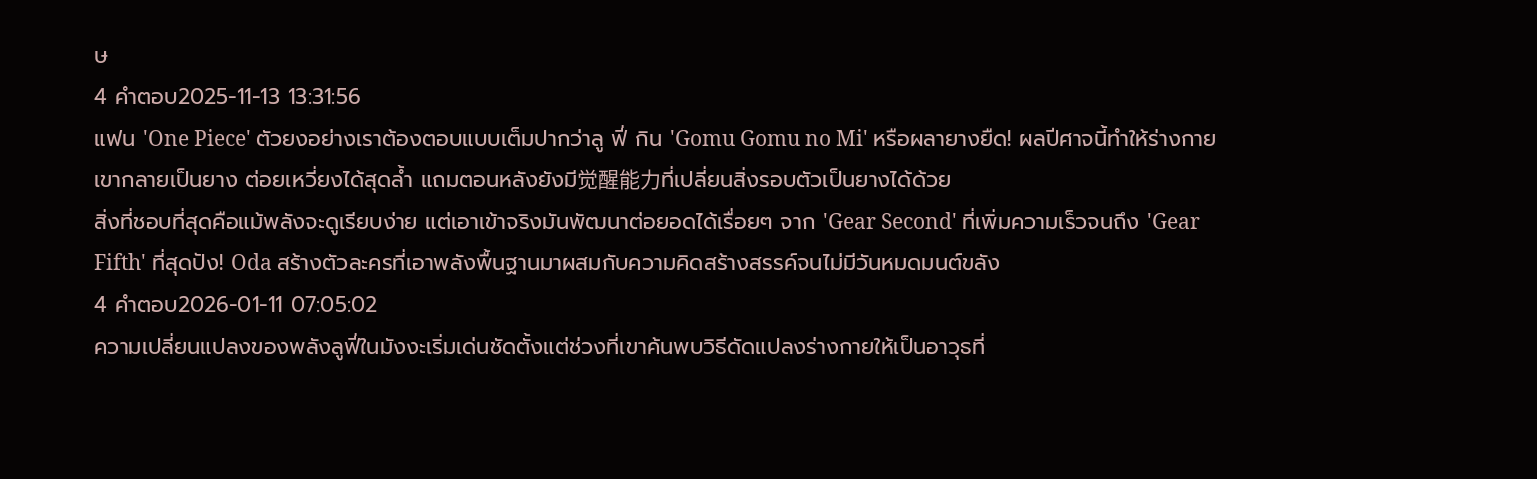ษ
4 คำตอบ2025-11-13 13:31:56
แฟน 'One Piece' ตัวยงอย่างเราต้องตอบแบบเต็มปากว่าลู ฟี่ กิน 'Gomu Gomu no Mi' หรือผลายางยืด! ผลปีศาจนี้ทำให้ร่างกายเขากลายเป็นยาง ต่อยเหวี่ยงได้สุดล้ำ แถมตอนหลังยังมี觉醒能力ที่เปลี่ยนสิ่งรอบตัวเป็นยางได้ด้วย
สิ่งที่ชอบที่สุดคือแม้พลังจะดูเรียบง่าย แต่เอาเข้าจริงมันพัฒนาต่อยอดได้เรื่อยๆ จาก 'Gear Second' ที่เพิ่มความเร็วจนถึง 'Gear Fifth' ที่สุดปัง! Oda สร้างตัวละครที่เอาพลังพื้นฐานมาผสมกับความคิดสร้างสรรค์จนไม่มีวันหมดมนต์ขลัง
4 คำตอบ2026-01-11 07:05:02
ความเปลี่ยนแปลงของพลังลูฟี่ในมังงะเริ่มเด่นชัดตั้งแต่ช่วงที่เขาค้นพบวิธีดัดแปลงร่างกายให้เป็นอาวุธที่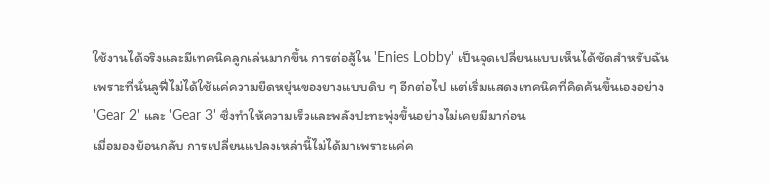ใช้งานได้จริงและมีเทคนิคลูกเล่นมากขึ้น การต่อสู้ใน 'Enies Lobby' เป็นจุดเปลี่ยนแบบเห็นได้ชัดสำหรับฉัน เพราะที่นั่นลูฟี่ไม่ได้ใช้แค่ความยืดหยุ่นของยางแบบดิบ ๆ อีกต่อไป แต่เริ่มแสดงเทคนิคที่คิดค้นขึ้นเองอย่าง 'Gear 2' และ 'Gear 3' ซึ่งทำให้ความเร็วและพลังปะทะพุ่งขึ้นอย่างไม่เคยมีมาก่อน
เมื่อมองย้อนกลับ การเปลี่ยนแปลงเหล่านี้ไม่ได้มาเพราะแค่ค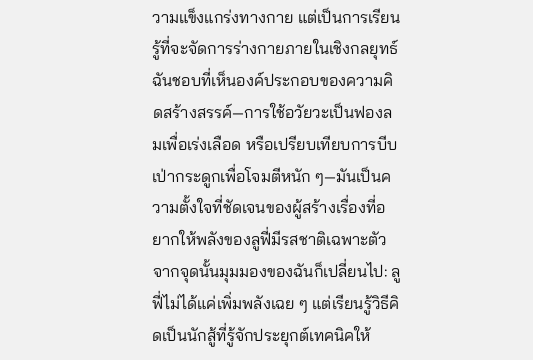วามแข็งแกร่งทางกาย แต่เป็นการเรียนรู้ที่จะจัดการร่างกายภายในเชิงกลยุทธ์ ฉันชอบที่เห็นองค์ประกอบของความคิดสร้างสรรค์—การใช้อวัยวะเป็นฟองลมเพื่อเร่งเลือด หรือเปรียบเทียบการบีบเป่ากระดูกเพื่อโจมตีหนัก ๆ—มันเป็นความตั้งใจที่ชัดเจนของผู้สร้างเรื่องที่อยากให้พลังของลูฟี่มีรสชาติเฉพาะตัว
จากจุดนั้นมุมมองของฉันก็เปลี่ยนไป: ลูฟี่ไม่ได้แค่เพิ่มพลังเฉย ๆ แต่เรียนรู้วิธีคิดเป็นนักสู้ที่รู้จักประยุกต์เทคนิคให้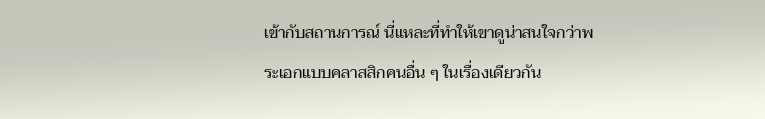เข้ากับสถานการณ์ นี่แหละที่ทำให้เขาดูน่าสนใจกว่าพระเอกแบบคลาสสิกคนอื่น ๆ ในเรื่องเดียวกัน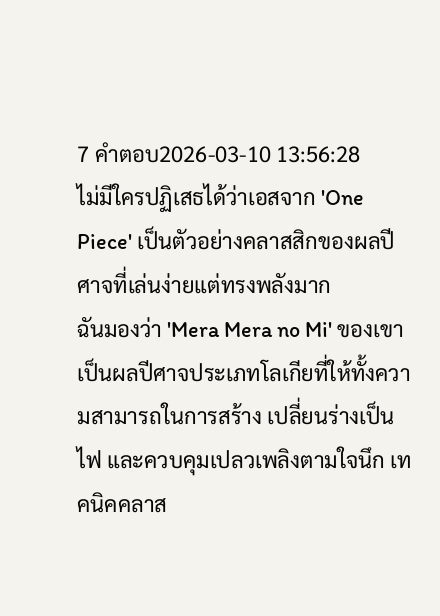7 คำตอบ2026-03-10 13:56:28
ไม่มีใครปฏิเสธได้ว่าเอสจาก 'One Piece' เป็นตัวอย่างคลาสสิกของผลปีศาจที่เล่นง่ายแต่ทรงพลังมาก
ฉันมองว่า 'Mera Mera no Mi' ของเขาเป็นผลปีศาจประเภทโลเกียที่ให้ทั้งความสามารถในการสร้าง เปลี่ยนร่างเป็นไฟ และควบคุมเปลวเพลิงตามใจนึก เทคนิคคลาส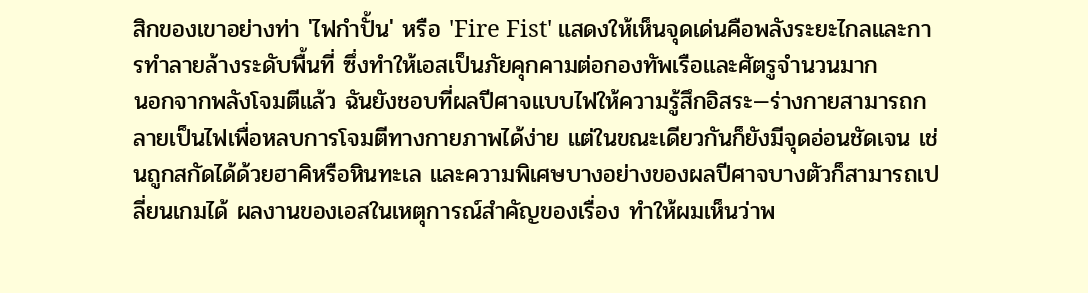สิกของเขาอย่างท่า 'ไฟกำปั้น' หรือ 'Fire Fist' แสดงให้เห็นจุดเด่นคือพลังระยะไกลและการทำลายล้างระดับพื้นที่ ซึ่งทำให้เอสเป็นภัยคุกคามต่อกองทัพเรือและศัตรูจำนวนมาก
นอกจากพลังโจมตีแล้ว ฉันยังชอบที่ผลปีศาจแบบไฟให้ความรู้สึกอิสระ—ร่างกายสามารถกลายเป็นไฟเพื่อหลบการโจมตีทางกายภาพได้ง่าย แต่ในขณะเดียวกันก็ยังมีจุดอ่อนชัดเจน เช่นถูกสกัดได้ด้วยฮาคิหรือหินทะเล และความพิเศษบางอย่างของผลปีศาจบางตัวก็สามารถเปลี่ยนเกมได้ ผลงานของเอสในเหตุการณ์สำคัญของเรื่อง ทำให้ผมเห็นว่าพ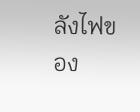ลังไฟของ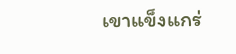เขาแข็งแกร่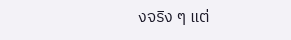งจริง ๆ แต่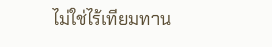ไม่ใช่ไร้เทียมทาน